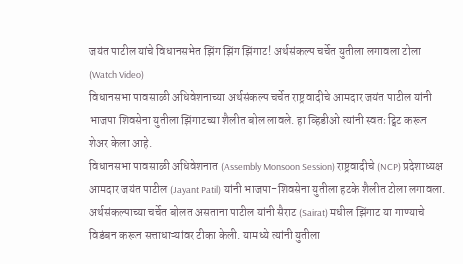जयंत पाटील यांचे विधानसभेत झिंग झिंग झिंगाट! अर्थसंकल्प चर्चेत युतीला लगावला टोला (Watch Video)
विधानसभा पावसाळी अधिवेशनाच्या अर्थसंकल्प चर्चेत राष्ट्रवादीचे आमदार जयंत पाटील यांनी भाजपा शिवसेना युतीला झिंगाटच्या शैलीत बोल लावले. हा व्हिडीओ त्यांनी स्वतः ट्विट करून शेअर केला आहे.
विधानसभा पावसाळी अधिवेशनात (Assembly Monsoon Session) राष्ट्रवादीचे (NCP) प्रदेशाध्यक्ष आमदार जयंत पाटील (Jayant Patil) यांनी भाजपा-शिवसेना युतीला हटके शैलीत टोला लगावला. अर्थसंकल्पाच्या चर्चेत बोलत असताना पाटील यांनी सैराट (Sairat) मधील झिंगाट या गाण्याचे विडंबन करून सत्ताधाऱ्यांवर टीका केली. यामध्ये त्यांनी युतीला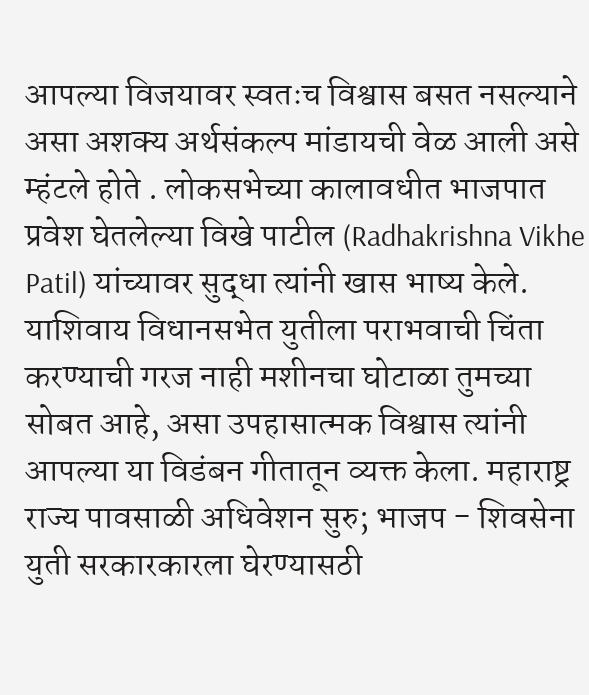आपल्या विजयावर स्वतःच विश्वास बसत नसल्याने असा अशक्य अर्थसंकल्प मांडायची वेळ आली असे म्हंटले होते . लोकसभेच्या कालावधीत भाजपात प्रवेश घेतलेल्या विखे पाटील (Radhakrishna Vikhe Patil) यांच्यावर सुद्धा त्यांनी खास भाष्य केले. याशिवाय विधानसभेत युतीला पराभवाची चिंता करण्याची गरज नाही मशीनचा घोटाळा तुमच्या सोबत आहे, असा उपहासात्मक विश्वास त्यांनी आपल्या या विडंबन गीतातून व्यक्त केला. महाराष्ट्र राज्य पावसाळी अधिवेशन सुरु; भाजप - शिवसेना युती सरकारकारला घेरण्यासठी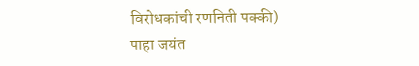विरोधकांची रणनिती पक्की)
पाहा जयंत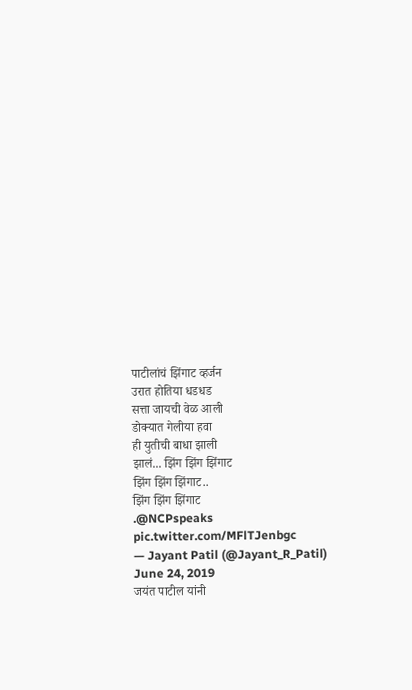पाटीलांचं झिंगाट व्हर्जन
उरात होतिया धडधड
सत्ता जायची वेळ आली
डोक्यात गेलीया हवा
ही युतीची बाधा झाली
झालं... झिंग झिंग झिंगाट
झिंग झिंग झिंगाट..
झिंग झिंग झिंगाट
.@NCPspeaks pic.twitter.com/MFlTJenbgc
— Jayant Patil (@Jayant_R_Patil) June 24, 2019
जयंत पाटील यांनी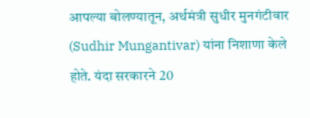आपल्या बोलण्यातून, अर्थमंत्री सुधीर मुनगंटीवार (Sudhir Mungantivar) यांना निशाणा केले होते. यंदा सरकारने 20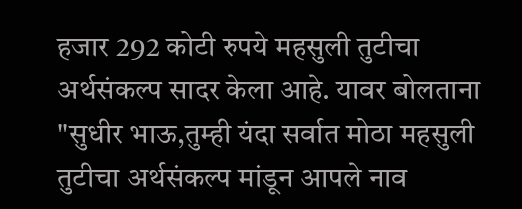हजार 292 कोटी रुपये महसुली तुटीचा अर्थसंकल्प सादर केला आहे. यावर बोलताना "सुधीर भाऊ,तुम्ही यंदा सर्वात मोठा महसुली तुटीचा अर्थसंकल्प मांडून आपले नाव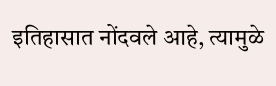इतिहासात नोंदवले आहे, त्यामुळे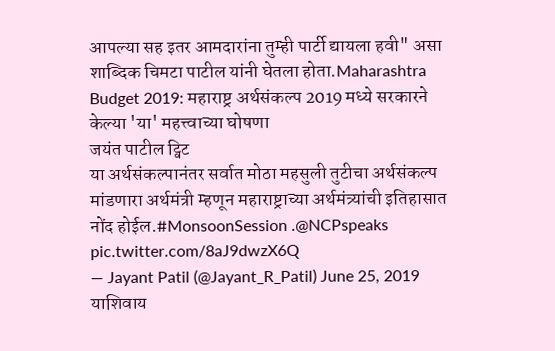आपल्या सह इतर आमदारांना तुम्ही पार्टी द्यायला हवी" असा शाब्दिक चिमटा पाटील यांनी घेतला होता.Maharashtra Budget 2019: महाराष्ट्र अर्थसंकल्प 2019 मध्ये सरकारने केल्या 'या' महत्त्वाच्या घोषणा
जयंत पाटील ट्विट
या अर्थसंकल्पानंतर सर्वात मोठा महसुली तुटीचा अर्थसंकल्प मांडणारा अर्थमंत्री म्हणून महाराष्ट्राच्या अर्थमंत्र्यांची इतिहासात नोंद होईल.#MonsoonSession .@NCPspeaks pic.twitter.com/8aJ9dwzX6Q
— Jayant Patil (@Jayant_R_Patil) June 25, 2019
याशिवाय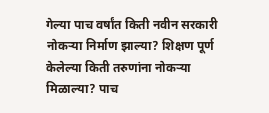गेल्या पाच वर्षांत किती नवीन सरकारी नोकऱ्या निर्माण झाल्या? शिक्षण पूर्ण केलेल्या किती तरुणांना नोकऱ्या मिळाल्या? पाच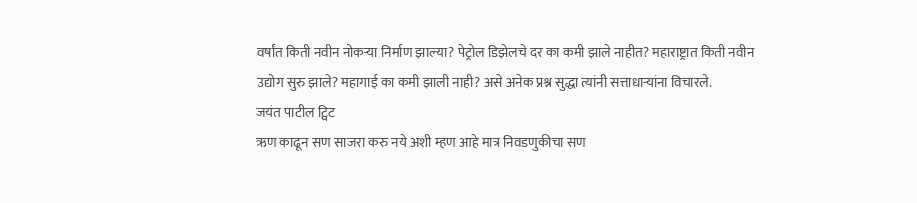वर्षांत किती नवीन नोकऱ्या निर्माण झाल्या? पेट्रोल डिझेलचे दर का कमी झाले नाहीत? महाराष्ट्रात किती नवीन उद्योग सुरु झाले? महागाई का कमी झाली नाही? असे अनेक प्रश्न सुद्धा त्यांनी सत्ताधाऱ्यांना विचारले.
जयंत पाटील ट्विट
ऋण काढून सण साजरा करु नये अशी म्हण आहे मात्र निवडणुकीचा सण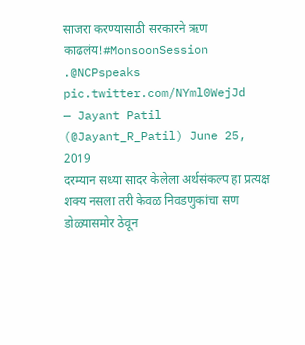साजरा करण्यासाठी सरकारने ऋण काढलंय!#MonsoonSession .@NCPspeaks pic.twitter.com/NYml0WejJd
— Jayant Patil (@Jayant_R_Patil) June 25, 2019
दरम्यान सध्या सादर केलेला अर्थसंकल्प हा प्रत्यक्ष शक्य नसला तरी केवळ निवडणुकांचा सण डोळ्यासमोर ठेवून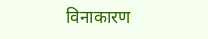विनाकारण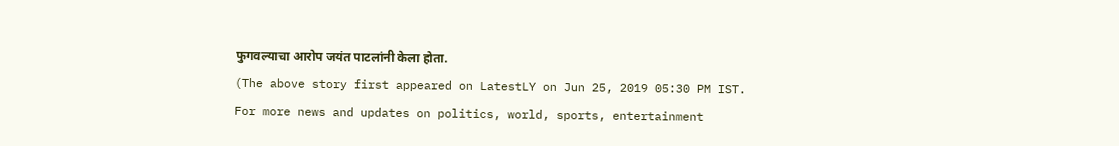फुगवल्याचा आरोप जयंत पाटलांनी केला होता.
(The above story first appeared on LatestLY on Jun 25, 2019 05:30 PM IST. For more news and updates on politics, world, sports, entertainment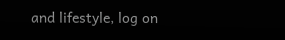and lifestyle, log on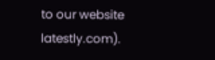to our website latestly.com).